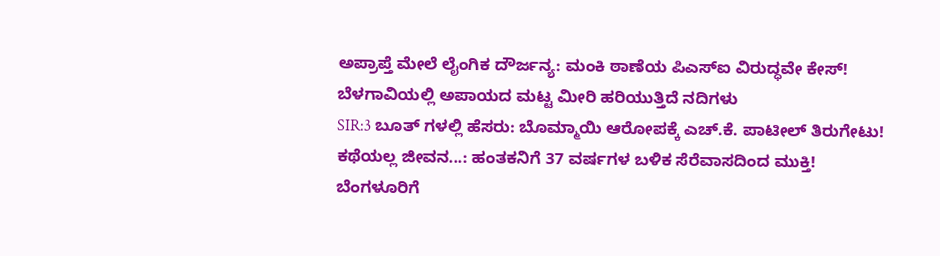ಅಪ್ರಾಪ್ತೆ ಮೇಲೆ ಲೈಂಗಿಕ ದೌರ್ಜನ್ಯ: ಮಂಕಿ ಠಾಣೆಯ ಪಿಎಸ್ಐ ವಿರುದ್ಧವೇ ಕೇಸ್!
ಬೆಳಗಾವಿಯಲ್ಲಿ ಅಪಾಯದ ಮಟ್ಟ ಮೀರಿ ಹರಿಯುತ್ತಿದೆ ನದಿಗಳು
SIR:3 ಬೂತ್ ಗಳಲ್ಲಿ ಹೆಸರು: ಬೊಮ್ಮಾಯಿ ಆರೋಪಕ್ಕೆ ಎಚ್.ಕೆ. ಪಾಟೀಲ್ ತಿರುಗೇಟು!
ಕಥೆಯಲ್ಲ ಜೀವನ...: ಹಂತಕನಿಗೆ 37 ವರ್ಷಗಳ ಬಳಿಕ ಸೆರೆವಾಸದಿಂದ ಮುಕ್ತಿ!
ಬೆಂಗಳೂರಿಗೆ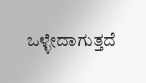ಒಳ್ಳೇದಾಗುತ್ತದೆ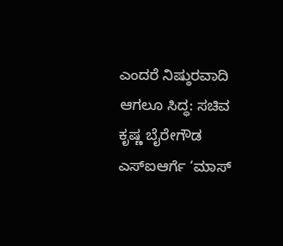ಎಂದರೆ ನಿಷ್ಠುರವಾದಿ ಆಗಲೂ ಸಿದ್ಧ: ಸಚಿವ ಕೃಷ್ಣ ಬೈರೇಗೌಡ
ಎಸ್ಐಆರ್ಗೆ ‘ಮಾಸ್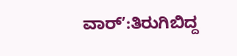ವಾರ್ʼ:ತಿರುಗಿಬಿದ್ದ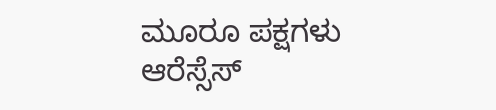ಮೂರೂ ಪಕ್ಷಗಳು
ಆರೆಸ್ಸೆಸ್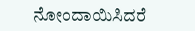ನೋಂದಾಯಿಸಿದರೆ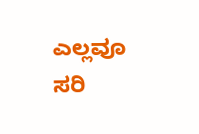ಎಲ್ಲವೂ ಸರಿ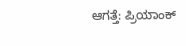ಆಗತ್ತೆ: ಪ್ರಿಯಾಂಕ್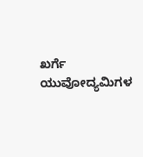ಖರ್ಗೆ
ಯುವೋದ್ಯಮಿಗಳ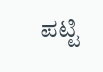ಪಟ್ಟಿ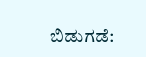ಬಿಡುಗಡೆ: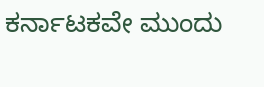ಕರ್ನಾಟಕವೇ ಮುಂದು